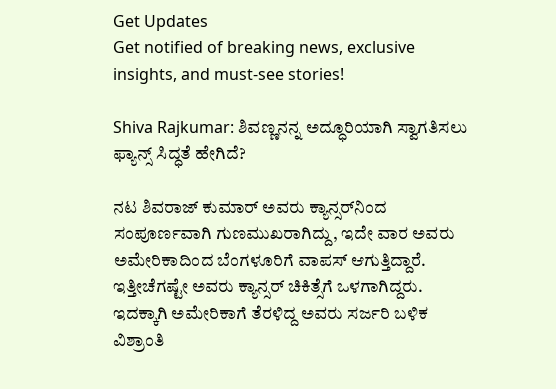Get Updates
Get notified of breaking news, exclusive insights, and must-see stories!

Shiva Rajkumar: ಶಿವಣ್ಣನನ್ನ ಅದ್ಧೂರಿಯಾಗಿ ಸ್ವಾಗತಿಸಲು ಫ್ಯಾನ್ಸ್‌ ಸಿದ್ಧತೆ ಹೇಗಿದೆ?

ನಟ ಶಿವರಾಜ್‌ ಕುಮಾರ್‌ ಅವರು ಕ್ಯಾನ್ಸರ್‌ನಿಂದ ಸಂಪೂರ್ಣವಾಗಿ ಗುಣಮುಖರಾಗಿದ್ದು, ಇದೇ ವಾರ ಅವರು ಅಮೇರಿಕಾದಿಂದ ಬೆಂಗಳೂರಿಗೆ ವಾಪಸ್‌ ಆಗುತ್ತಿದ್ದಾರೆ. ಇತ್ತೀಚೆಗಷ್ಟೇ ಅವರು ಕ್ಯಾನ್ಸರ್‌ ಚಿಕಿತ್ಸೆಗೆ ಒಳಗಾಗಿದ್ದರು. ಇದಕ್ಕಾಗಿ ಅಮೇರಿಕಾಗೆ ತೆರಳಿದ್ದ ಅವರು ಸರ್ಜರಿ ಬಳಿಕ ವಿಶ್ರಾಂತಿ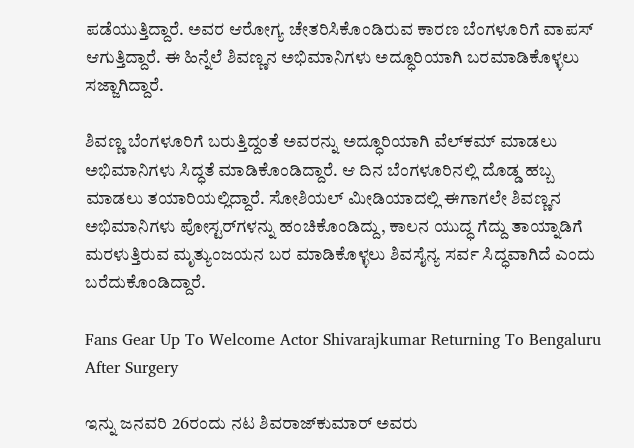ಪಡೆಯುತ್ತಿದ್ದಾರೆ. ಅವರ ಆರೋಗ್ಯ ಚೇತರಿಸಿಕೊಂಡಿರುವ ಕಾರಣ ಬೆಂಗಳೂರಿಗೆ ವಾಪಸ್‌ ಆಗುತ್ತಿದ್ದಾರೆ. ಈ ಹಿನ್ನೆಲೆ ಶಿವಣ್ಣನ ಅಭಿಮಾನಿಗಳು ಅದ್ಧೂರಿಯಾಗಿ ಬರಮಾಡಿಕೊಳ್ಳಲು ಸಜ್ಜಾಗಿದ್ದಾರೆ.

ಶಿವಣ್ಣ ಬೆಂಗಳೂರಿಗೆ ಬರುತ್ತಿದ್ದಂತೆ ಅವರನ್ನು ಅದ್ಧೂರಿಯಾಗಿ ವೆಲ್‌ಕಮ್‌ ಮಾಡಲು ಅಭಿಮಾನಿಗಳು ಸಿದ್ಧತೆ ಮಾಡಿಕೊಂಡಿದ್ದಾರೆ. ಆ ದಿನ ಬೆಂಗಳೂರಿನಲ್ಲಿ ದೊಡ್ಡ ಹಬ್ಬ ಮಾಡಲು ತಯಾರಿಯಲ್ಲಿದ್ದಾರೆ. ಸೋಶಿಯಲ್‌ ಮೀಡಿಯಾದಲ್ಲಿ ಈಗಾಗಲೇ ಶಿವಣ್ಣನ ಅಭಿಮಾನಿಗಳು ಪೋಸ್ಟರ್‌ಗಳನ್ನು ಹಂಚಿಕೊಂಡಿದ್ದು, ಕಾಲನ ಯುದ್ಧ ಗೆದ್ದು ತಾಯ್ನಾಡಿಗೆ ಮರಳುತ್ತಿರುವ ಮೃತ್ಯುಂಜಯನ ಬರ ಮಾಡಿಕೊಳ್ಳಲು ಶಿವಸೈನ್ಯ ಸರ್ವ ಸಿದ್ಧವಾಗಿದೆ ಎಂದು ಬರೆದುಕೊಂಡಿದ್ದಾರೆ.

Fans Gear Up To Welcome Actor Shivarajkumar Returning To Bengaluru After Surgery

ಇನ್ನು ಜನವರಿ 26ರಂದು ನಟ ಶಿವರಾಜ್‌ಕುಮಾರ್‌ ಅವರು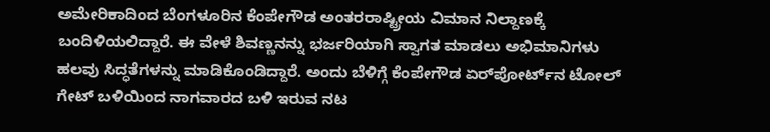ಅಮೇರಿಕಾದಿಂದ ಬೆಂಗಳೂರಿನ ಕೆಂಪೇಗೌಡ ಅಂತರರಾಷ್ಟ್ರೀಯ ವಿಮಾನ ನಿಲ್ದಾಣಕ್ಕೆ ಬಂದಿಳಿಯಲಿದ್ದಾರೆ. ಈ ವೇಳೆ ಶಿವಣ್ಣನನ್ನು ಭರ್ಜರಿಯಾಗಿ ಸ್ವಾಗತ ಮಾಡಲು ಅಭಿಮಾನಿಗಳು ಹಲವು ಸಿದ್ಧತೆಗಳನ್ನು ಮಾಡಿಕೊಂಡಿದ್ದಾರೆ. ಅಂದು ಬೆಳಿಗ್ಗೆ ಕೆಂಪೇಗೌಡ ಏರ್‌ಪೋರ್ಟ್‌ನ ಟೋಲ್‌ ಗೇಟ್‌ ಬಳಿಯಿಂದ ನಾಗವಾರದ ಬಳಿ ಇರುವ ನಟ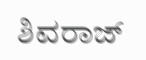ಶಿವರಾಜ್‌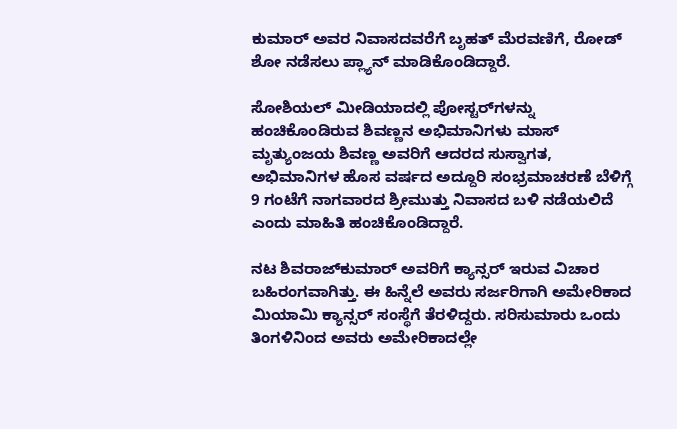ಕುಮಾರ್‌ ಅವರ ನಿವಾಸದವರೆಗೆ ಬೃಹತ್‌ ಮೆರವಣಿಗೆ, ರೋಡ್‌ ಶೋ ನಡೆಸಲು ಪ್ಲ್ಯಾನ್‌ ಮಾಡಿಕೊಂಡಿದ್ದಾರೆ.

ಸೋಶಿಯಲ್‌ ಮೀಡಿಯಾದಲ್ಲಿ ಪೋಸ್ಟರ್‌ಗಳನ್ನು ಹಂಚಿಕೊಂಡಿರುವ ಶಿವಣ್ಣನ ಅಭಿಮಾನಿಗಳು ಮಾಸ್‌ ಮೃತ್ಯುಂಜಯ ಶಿವಣ್ಣ ಅವರಿಗೆ ಆದರದ ಸುಸ್ವಾಗತ, ಅಭಿಮಾನಿಗಳ ಹೊಸ ವರ್ಷದ ಅದ್ದೂರಿ ಸಂಭ್ರಮಾಚರಣೆ ಬೆಳಿಗ್ಗೆ 9 ಗಂಟೆಗೆ ನಾಗವಾರದ ಶ್ರೀಮುತ್ತು ನಿವಾಸದ ಬಳಿ ನಡೆಯಲಿದೆ ಎಂದು ಮಾಹಿತಿ ಹಂಚಿಕೊಂಡಿದ್ದಾರೆ.

ನಟ ಶಿವರಾಜ್‌ಕುಮಾರ್‌ ಅವರಿಗೆ ಕ್ಯಾನ್ಸರ್‌ ಇರುವ ವಿಚಾರ ಬಹಿರಂಗವಾಗಿತ್ತು. ಈ ಹಿನ್ನೆಲೆ ಅವರು ಸರ್ಜರಿಗಾಗಿ ಅಮೇರಿಕಾದ ಮಿಯಾಮಿ ಕ್ಯಾನ್ಸರ್‌ ಸಂಸ್ಥೆಗೆ ತೆರಳಿದ್ದರು. ಸರಿಸುಮಾರು ಒಂದು ತಿಂಗಳಿನಿಂದ ಅವರು ಅಮೇರಿಕಾದಲ್ಲೇ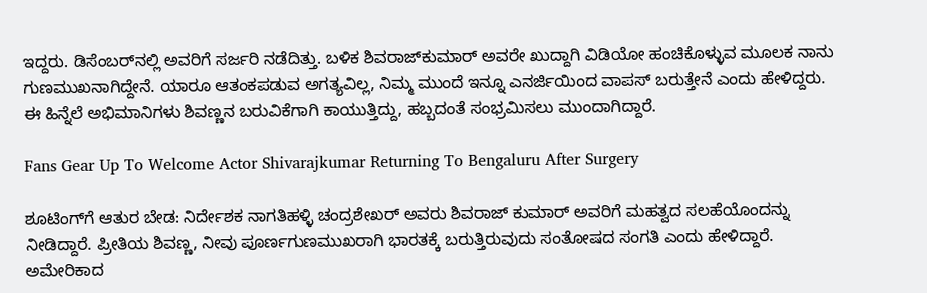ಇದ್ದರು. ಡಿಸೆಂಬರ್‌ನಲ್ಲಿ ಅವರಿಗೆ ಸರ್ಜರಿ ನಡೆದಿತ್ತು. ಬಳಿಕ ಶಿವರಾಜ್‌ಕುಮಾರ್‌ ಅವರೇ ಖುದ್ದಾಗಿ ವಿಡಿಯೋ ಹಂಚಿಕೊಳ್ಳುವ ಮೂಲಕ ನಾನು ಗುಣಮುಖನಾಗಿದ್ದೇನೆ. ಯಾರೂ ಆತಂಕಪಡುವ ಅಗತ್ಯವಿಲ್ಲ, ನಿಮ್ಮ ಮುಂದೆ ಇನ್ನೂ ಎನರ್ಜಿಯಿಂದ ವಾಪಸ್‌ ಬರುತ್ತೇನೆ ಎಂದು ಹೇಳಿದ್ದರು. ಈ ಹಿನ್ನೆಲೆ ಅಭಿಮಾನಿಗಳು ಶಿವಣ್ಣನ ಬರುವಿಕೆಗಾಗಿ ಕಾಯುತ್ತಿದ್ದು, ಹಬ್ಬದಂತೆ ಸಂಭ್ರಮಿಸಲು ಮುಂದಾಗಿದ್ದಾರೆ.

Fans Gear Up To Welcome Actor Shivarajkumar Returning To Bengaluru After Surgery

ಶೂಟಿಂಗ್‌ಗೆ ಆತುರ ಬೇಡ: ನಿರ್ದೇಶಕ ನಾಗತಿಹಳ್ಳಿ ಚಂದ್ರಶೇಖರ್‌ ಅವರು ಶಿವರಾಜ್‌ ಕುಮಾರ್‌ ಅವರಿಗೆ ಮಹತ್ವದ ಸಲಹೆಯೊಂದನ್ನು ನೀಡಿದ್ದಾರೆ. ಪ್ರೀತಿಯ ಶಿವಣ್ಣ, ನೀವು ಪೂರ್ಣಗುಣಮುಖರಾಗಿ ಭಾರತಕ್ಕೆ ಬರುತ್ತಿರುವುದು ಸಂತೋಷದ ಸಂಗತಿ ಎಂದು ಹೇಳಿದ್ದಾರೆ. ಅಮೇರಿಕಾದ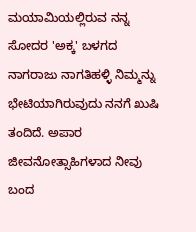ಮಯಾಮಿಯಲ್ಲಿರುವ ನನ್ನ ಸೋದರ 'ಅಕ್ಕ' ಬಳಗದ ನಾಗರಾಜು ನಾಗತಿಹಳ್ಳಿ ನಿಮ್ಮನ್ನು ಭೇಟಿಯಾಗಿರುವುದು ನನಗೆ ಖುಷಿ ತಂದಿದೆ. ಅಪಾರ ಜೀವನೋತ್ಸಾಹಿಗಳಾದ ನೀವು ಬಂದ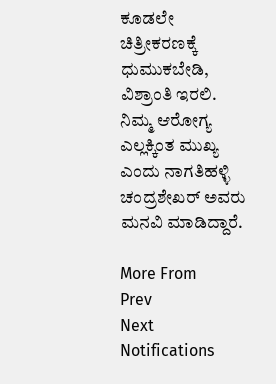ಕೂಡಲೇ ಚಿತ್ರೀಕರಣಕ್ಕೆ ಧುಮುಕಬೇಡಿ, ವಿಶ್ರಾಂತಿ ಇರಲಿ. ನಿಮ್ಮ ಆರೋಗ್ಯ ಎಲ್ಲಕ್ಕಿಂತ ಮುಖ್ಯ ಎಂದು ನಾಗತಿಹಳ್ಳಿ ಚಂದ್ರಶೇಖರ್‌ ಅವರು ಮನವಿ ಮಾಡಿದ್ದಾರೆ.

More From
Prev
Next
Notifications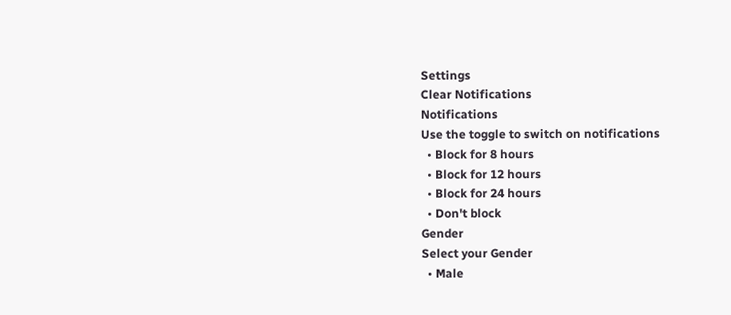Settings
Clear Notifications
Notifications
Use the toggle to switch on notifications
  • Block for 8 hours
  • Block for 12 hours
  • Block for 24 hours
  • Don't block
Gender
Select your Gender
  • Male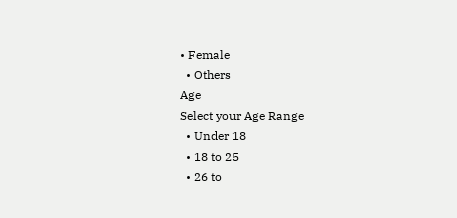• Female
  • Others
Age
Select your Age Range
  • Under 18
  • 18 to 25
  • 26 to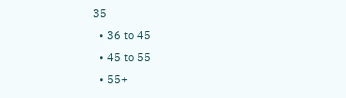35
  • 36 to 45
  • 45 to 55
  • 55+